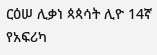ርዕሠ ሊቃነ ጳጳሳት ሊዮ 14ኛ የአፍሪካ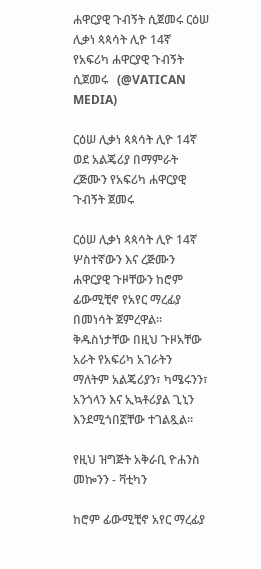ሐዋርያዊ ጉብኝት ሲጀመሩ ርዕሠ ሊቃነ ጳጳሳት ሊዮ 14ኛ የአፍሪካ ሐዋርያዊ ጉብኝት ሲጀመሩ   (@VATICAN MEDIA)

ርዕሠ ሊቃነ ጳጳሳት ሊዮ 14ኛ ወደ አልጄሪያ በማምራት ረጅሙን የአፍሪካ ሐዋርያዊ ጉብኝት ጀመሩ

ርዕሠ ሊቃነ ጳጳሳት ሊዮ 14ኛ ሦስተኛውን እና ረጅሙን ሐዋርያዊ ጉዞቸውን ከሮም ፊውሚቺኖ የአየር ማረፊያ በመነሳት ጀምረዋል። ቅዱስነታቸው በዚህ ጉዞአቸው አራት የአፍሪካ አገራትን ማለትም አልጄሪያን፣ ካሜሩንን፣ አንጎላን እና ኢኳቶሪያል ጊኒን እንደሚጎበኟቸው ተገልጿል።

የዚህ ዝግጅት አቅራቢ ዮሐንስ መኰንን - ቫቲካን

ከሮም ፊውሚቺኖ አየር ማረፊያ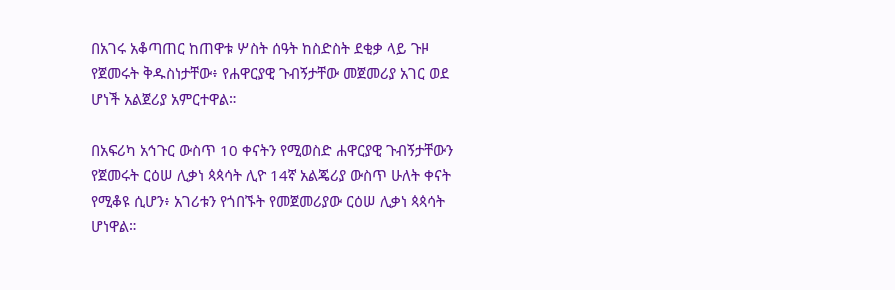በአገሩ አቆጣጠር ከጠዋቱ ሦስት ሰዓት ከስድስት ደቂቃ ላይ ጉዞ የጀመሩት ቅዱስነታቸው፥ የሐዋርያዊ ጉብኝታቸው መጀመሪያ አገር ወደ ሆነች አልጀሪያ አምርተዋል።

በአፍሪካ አኅጉር ውስጥ 10 ቀናትን የሚወስድ ሐዋርያዊ ጉብኝታቸውን የጀመሩት ርዕሠ ሊቃነ ጳጳሳት ሊዮ 14ኛ አልጄሪያ ውስጥ ሁለት ቀናት የሚቆዩ ሲሆን፥ አገሪቱን የጎበኙት የመጀመሪያው ርዕሠ ሊቃነ ጳጳሳት ሆነዋል።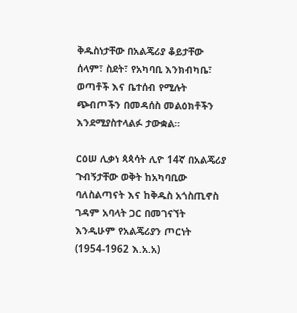ቅዱስነታቸው በአልጄሪያ ቆይታቸው ሰላም፣ ስደት፣ የአካባቢ እንክብካቤ፣ ወጣቶች እና ቤተሰብ የሚሉት ጭብጦችን በመዳሰስ መልዕክቶችን እንደሚያስተላልፉ ታውቋል።

ርዕሠ ሊቃነ ጳጳሳት ሊዮ 14ኛ በአልጄሪያ ጉብኝታቸው ወቅት ከአካባቢው ባለስልጣናት እና ከቅዱስ አጎስጢኖስ ገዳም አባላት ጋር በመገናኘት እንዲሁም የአልጄሪያን ጦርነት (1954-1962 እ.አ.አ)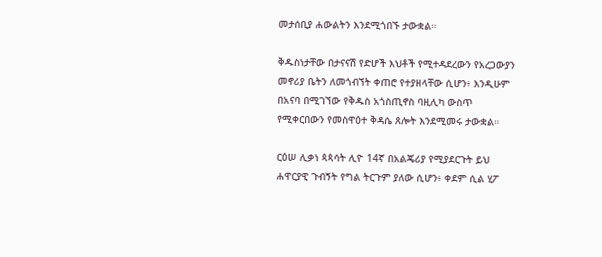መታሰቢያ ሐውልትን እንደሚጎበኙ ታውቋል።

ቅዱስነታቸው በታናናሽ የድሆች እህቶች የሚተዳደረውን የአረጋውያን መኖሪያ ቤትን ለመጎብኘት ቀጠሮ የተያዘላቸው ሲሆን፥ እንዲሁም በአናባ በሚገኘው የቅዱስ አጎስጢኖስ ባዚሊካ ውስጥ የሚቀርበውን የመስዋዕተ ቅዳሴ ጸሎት እንደሚመሩ ታውቋል።

ርዕሠ ሊቃነ ጳጳሳት ሊዮ 14ኛ በአልጄሪያ የሚያደርጉት ይህ ሐዋርያዊ ጉብኝት የግል ትርጉም ያለው ሲሆን፥ ቀደም ሲል ሂፖ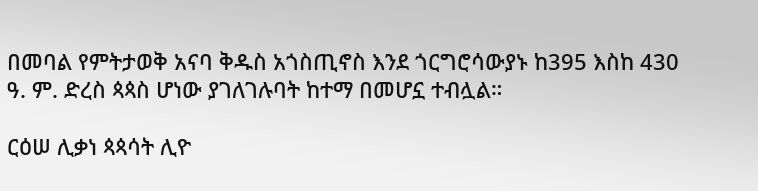በመባል የምትታወቅ አናባ ቅዱስ አጎስጢኖስ እንደ ጎርግሮሳውያኑ ከ395 እስከ 430 ዓ. ም. ድረስ ጳጳስ ሆነው ያገለገሉባት ከተማ በመሆኗ ተብሏል።

ርዕሠ ሊቃነ ጳጳሳት ሊዮ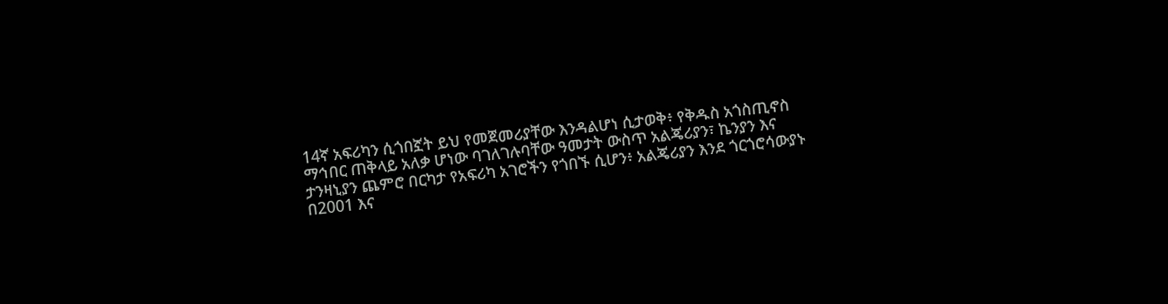14ኛ አፍሪካን ሲጎበኟት ይህ የመጀመሪያቸው እንዳልሆነ ሲታወቅ፥ የቅዱስ አጎስጢኖስ ማኅበር ጠቅላይ አለቃ ሆነው ባገለገሉባቸው ዓመታት ውስጥ አልጄሪያን፣ ኬንያን እና ታንዛኒያን ጨምሮ በርካታ የአፍሪካ አገሮችን የጎበኙ ሲሆን፥ አልጄሪያን እንደ ጎርጎሮሳውያኑ በ2001 እና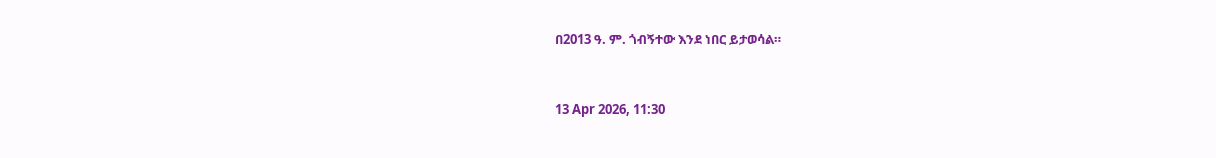በ2013 ዓ. ም. ጎብኝተው እንደ ነበር ይታወሳል።



13 Apr 2026, 11:30